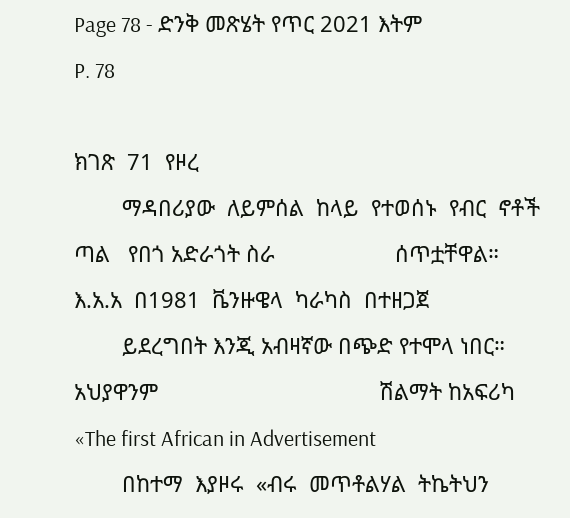Page 78 - ድንቅ መጽሄት የጥር 2021 እትም
P. 78

ክገጽ  71  የዞረ
        ማዳበሪያው  ለይምሰል  ከላይ  የተወሰኑ  የብር  ኖቶች  ጣል   የበጎ አድራጎት ስራ                    ሰጥቷቸዋል።  እ.አ.አ  በ1981  ቬንዙዌላ  ካራካስ  በተዘጋጀ
        ይደረግበት እንጂ አብዛኛው በጭድ የተሞላ ነበር። አህያዋንም                                     ሽልማት ከአፍሪካ «The first African in Advertisement
        በከተማ  እያዞሩ  «ብሩ  መጥቶልሃል  ትኬትህን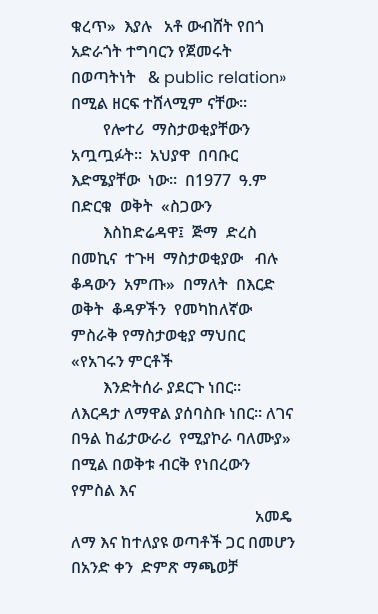ቁረጥ»  እያሉ   አቶ ውብሸት የበጎ አድራጎት ተግባርን የጀመሩት በወጣትነት   & public relation» በሚል ዘርፍ ተሸላሚም ናቸው።
        የሎተሪ  ማስታወቂያቸውን  አጧጧፉት።  አህያዋ  በባቡር   እድሜያቸው  ነው።  በ1977  ዓ.ም  በድርቁ  ወቅት  «ስጋውን
        እስከድሬዳዋ፤  ጅማ  ድረስ  በመኪና  ተጉዛ  ማስታወቂያው   ብሉ  ቆዳውን  አምጡ»  በማለት  በእርድ  ወቅት  ቆዳዎችን  የመካከለኛው ምስራቅ የማስታወቂያ ማህበር «የአገሩን ምርቶች
        እንድትሰራ ያደርጉ ነበር።                      ለእርዳታ ለማዋል ያሰባስቡ ነበር። ለገና በዓል ከፊታውራሪ  የሚያኮራ ባለሙያ» በሚል በወቅቱ ብርቅ የነበረውን የምስል እና
                                              አመዴ ለማ እና ከተለያዩ ወጣቶች ጋር በመሆን በአንድ ቀን  ድምጽ ማጫወቻ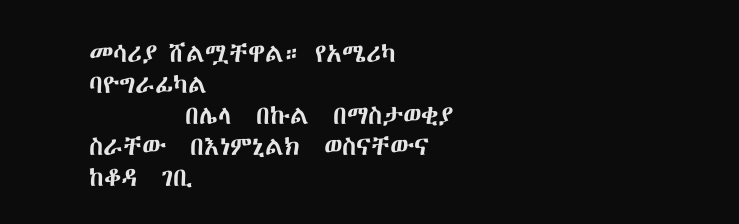መሳሪያ ሸልሟቸዋል። የአሜሪካ ባዮግራፊካል
        በሌላ  በኩል  በማስታወቂያ  ስራቸው  በእነምኒልክ  ወስናቸውና   ከቆዳ  ገቢ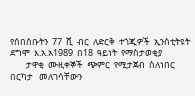የሰበሰቡትን  77  ሺ  ብር  ለድርቅ  ተጎጂዎች  ኢንስቲትዩት  ደግሞ  እ.አ.አ1989  በ18  ዓይነት  የማስታወቂያ
        ታዋቂ  ሙዚቀኞች  ጭምር  የሚታጀብ  ስለነበር  በርካታ   መለገሳቸውን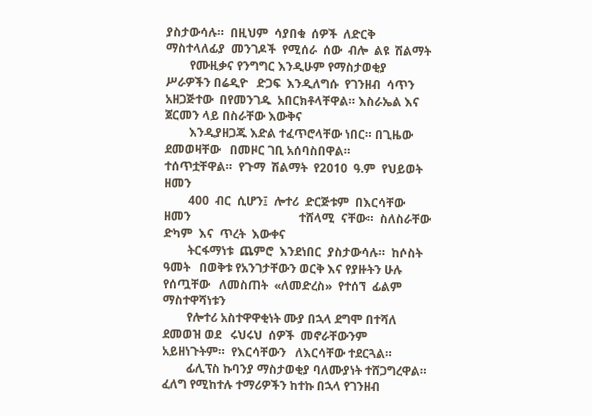ያስታውሳሉ።  በዚህም  ሳያበቁ  ሰዎች  ለድርቅ  ማስተላለፊያ  መንገዶች  የሚሰራ  ሰው  ብሎ  ልዩ  ሽልማት
        የሙዚቃና የንግግር እንዲሁም የማስታወቂያ ሥራዎችን በሬዲዮ   ድጋፍ  እንዲለግሱ  የገንዘብ  ሳጥን  አዘጋጅተው  በየመንገዱ  አበርክቶላቸዋል። እስራኤል እና ጀርመን ላይ በስራቸው እውቅና
        እንዲያዘጋጁ እድል ተፈጥሮላቸው ነበር። በጊዜው ደመወዛቸው   በመዞር ገቢ አሰባስበዋል።                   ተሰጥቷቸዋል።  የጉማ  ሽልማት  የ2010  ዓ.ም  የህይወት  ዘመን
        400  ብር  ሲሆን፤  ሎተሪ  ድርጅቱም  በእርሳቸው  ዘመን                                    ተሸላሚ  ናቸው።  ስለስራቸው  ድካም  እና  ጥረት  እውቀና
        ትርፋማነቱ  ጨምሮ  እንደነበር  ያስታውሳሉ።  ከሶስት  ዓመት   በወቅቱ የአንገታቸውን ወርቅ እና የያዙትን ሁሉ የሰጧቸው   ለመስጠት  «ለመድረስ»  የተሰኘ  ፊልም  ማስተዋሻነቱን
        የሎተሪ አስተዋዋቂነት ሙያ በኋላ ደግሞ በተሻለ ደመወዝ ወደ   ሩህሩህ  ሰዎች  መኖራቸውንም  አይዘነጉትም።  የእርሳቸውን   ለእርሳቸው ተደርጓል።
        ፊሊፕስ ኩባንያ ማስታወቂያ ባለሙያነት ተሸጋግረዋል።      ፈለግ የሚከተሉ ተማሪዎችን ከተኩ በኋላ የገንዘብ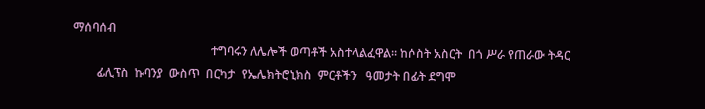ማሰባሰብ
                                              ተግባሩን ለሌሎች ወጣቶች አስተላልፈዋል። ከሶስት አስርት  በጎ ሥራ የጠራው ትዳር
        ፊሊፕስ  ኩባንያ  ውስጥ  በርካታ  የኤሌክትሮኒክስ  ምርቶችን   ዓመታት በፊት ደግሞ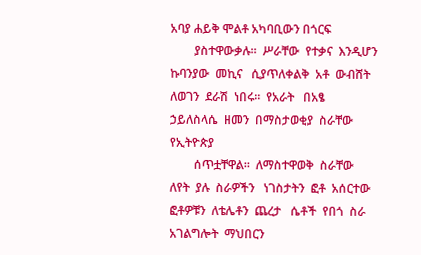አባያ ሐይቅ ሞልቶ አካባቢውን በጎርፍ
        ያስተዋውቃሉ።  ሥራቸው  የተቃና  እንዲሆን  ኩባንያው  መኪና   ሲያጥለቀልቅ  አቶ  ውብሸት  ለወገን  ደራሽ  ነበሩ።  የአራት   በአፄ  ኃይለስላሴ  ዘመን  በማስታወቂያ  ስራቸው  የኢትዮጵያ
        ሰጥቷቸዋል።  ለማስተዋወቅ  ስራቸው  ለየት  ያሉ  ስራዎችን   ነገስታትን  ፎቶ  አሰርተው  ፎቶዎቹን  ለቴሌቶን  ጨረታ   ሴቶች  የበጎ  ስራ  አገልግሎት  ማህበርን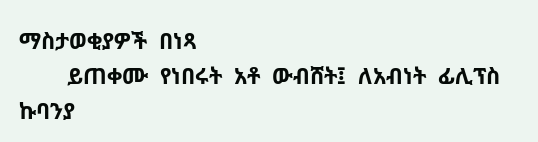ማስታወቂያዎች  በነጻ
        ይጠቀሙ  የነበሩት  አቶ  ውብሸት፤  ለአብነት  ፊሊፕስ  ኩባንያ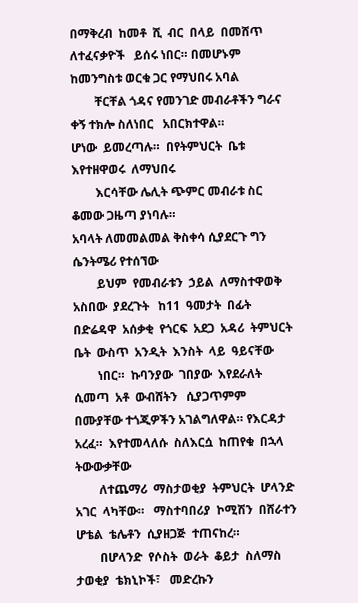በማቅረብ  ከመቶ  ሺ  ብር  በላይ  በመሸጥ  ለተፈናቃዮች   ይሰሩ ነበር። በመሆኑም ከመንግስቱ ወርቁ ጋር የማህበሩ አባል
        ቸርቸል ጎዳና የመንገድ መብራቶችን ግራና ቀኝ ተክሎ ስለነበር   አበርክተዋል።                         ሆነው  ይመረጣሉ።  በየትምህርት  ቤቱ  እየተዘዋወሩ  ለማህበሩ
        እርሳቸው ሌሊት ጭምር መብራቱ ስር ቆመው ጋዜጣ ያነባሉ።                                       አባላት ለመመልመል ቅስቀሳ ሲያደርጉ ግን ሴንትሜሪ የተሰኘው
        ይህም  የመብራቱን  ኃይል  ለማስተዋወቅ  አስበው  ያደረጉት   ከ11  ዓመታት  በፊት  በድሬዳዋ  አሰቃቂ  የጎርፍ  አደጋ  አዳሪ  ትምህርት  ቤት  ውስጥ  አንዲት  እንስት  ላይ  ዓይናቸው
        ነበር።  ኩባንያው  ገበያው  እየደራለት  ሲመጣ  አቶ  ውብሸትን   ሲያጋጥምም በሙያቸው ተጎጂዎችን አገልግለዋል። የእርዳታ  አረፈ።  እየተመላለሱ  ስለእርሷ  ከጠየቁ  በኋላ  ትውውቃቸው
        ለተጨማሪ  ማስታወቂያ  ትምህርት  ሆላንድ  አገር  ላካቸው።   ማስተባበሪያ  ኮሚሽን  በሸራተን  ሆቴል  ቴሌቶን  ሲያዘጋጅ  ተጠናከረ።
        በሆላንድ  የሶስት  ወራት  ቆይታ  ስለማስ  ታወቂያ  ቴክኒኮች፣   መድረኩን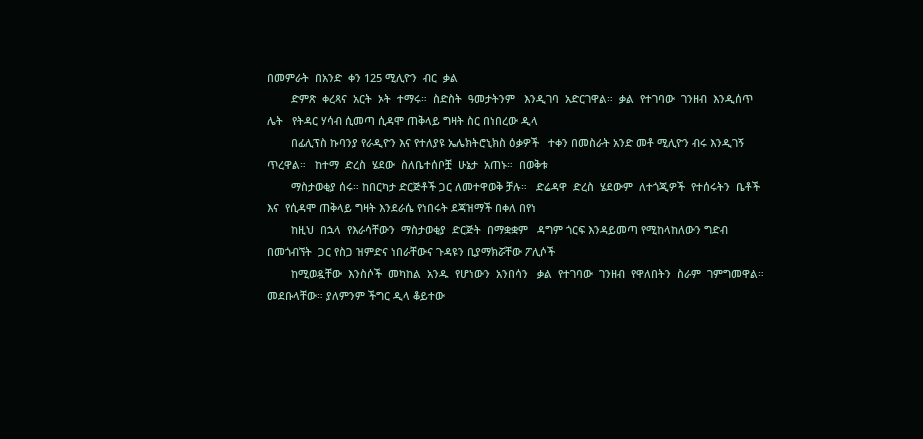በመምራት  በአንድ  ቀን 125 ሚሊዮን  ብር  ቃል
        ድምጽ  ቀረጻና  አርት  ኦት  ተማሩ።  ስድስት  ዓመታትንም   እንዲገባ  አድርገዋል።  ቃል  የተገባው  ገንዘብ  እንዲሰጥ  ሌት   የትዳር ሃሳብ ሲመጣ ሲዳሞ ጠቅላይ ግዛት ስር በነበረው ዲላ
        በፊሊፕስ ኩባንያ የራዲዮን እና የተለያዩ ኤሌክትሮኒክስ ዕቃዎች   ተቀን በመስራት አንድ መቶ ሚሊዮን ብሩ እንዲገኝ ጥረዋል።   ከተማ  ድረስ  ሄደው  ስለቤተሰቦቿ  ሁኔታ  አጠኑ።  በወቅቱ
        ማስታወቂያ ሰሩ። ከበርካታ ድርጅቶች ጋር ለመተዋወቅ ቻሉ።   ድሬዳዋ  ድረስ  ሄደውም  ለተጎጂዎች  የተሰሩትን  ቤቶች  እና  የሲዳሞ ጠቅላይ ግዛት እንደራሴ የነበሩት ደጃዝማች በቀለ በየነ
        ከዚህ  በኋላ  የእራሳቸውን  ማስታወቂያ  ድርጅት  በማቋቋም   ዳግም ጎርፍ እንዳይመጣ የሚከላከለውን ግድብ በመጎብኘት  ጋር የስጋ ዝምድና ነበራቸውና ጉዳዩን ቢያማክሯቸው ፖሊሶች
        ከሚወዷቸው  እንስሶች  መካከል  አንዱ  የሆነውን  አንበሳን   ቃል  የተገባው  ገንዘብ  የዋለበትን  ስራም  ገምግመዋል።  መደቡላቸው። ያለምንም ችግር ዲላ ቆይተው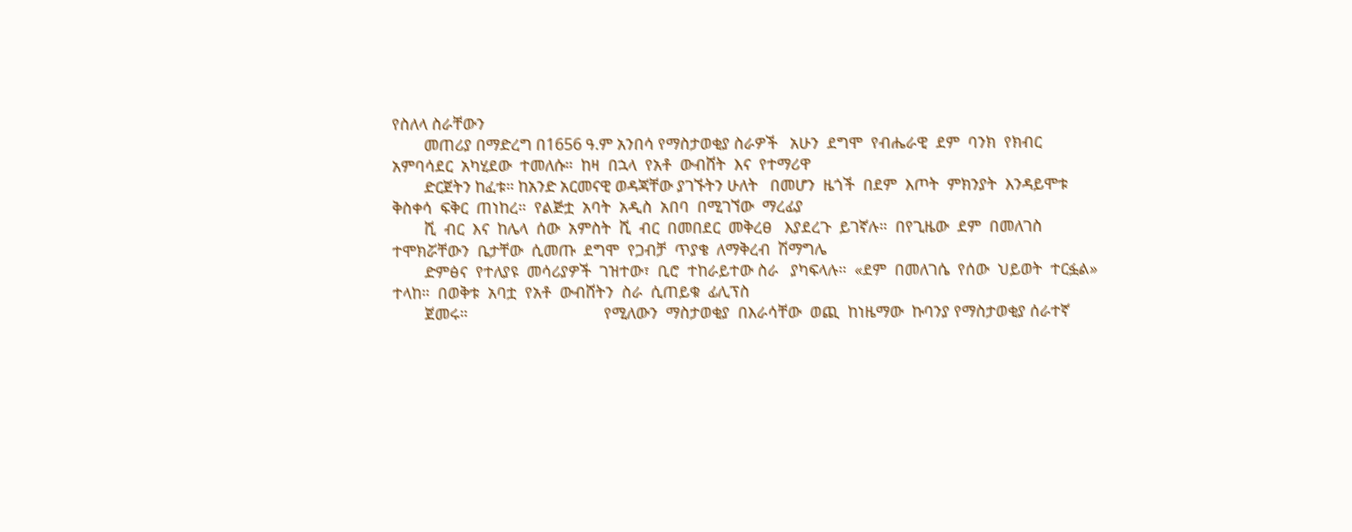የስለላ ስራቸውን
        መጠሪያ በማድረግ በ1656 ዓ.ም አንበሳ የማስታወቂያ ስራዎች   አሁን  ደግሞ  የብሔራዊ  ደም  ባንክ  የክብር  አምባሳደር  አካሂደው  ተመለሱ።  ከዛ  በኋላ  የአቶ  ውብሸት  እና  የተማሪዋ
        ድርጀትን ከፈቱ። ከአንድ አርመናዊ ወዳጃቸው ያገኙትን ሁለት   በመሆን  ዜጎች  በደም  እጦት  ምክንያት  እንዳይሞቱ  ቅስቀሳ  ፍቅር  ጠነከረ።  የልጅቷ  አባት  አዲስ  አበባ  በሚገኘው  ማረፊያ
        ሺ  ብር  እና  ከሌላ  ሰው  አምስት  ሺ  ብር  በመበደር  መቅረፀ   እያደረጉ  ይገኛሉ።  በየጊዜው  ደም  በመለገስ  ተሞክሯቸውን  ቤታቸው  ሲመጡ  ደግሞ  የጋብቻ  ጥያቄ  ለማቅረብ  ሽማግሌ
        ድምፅና  የተለያዩ  መሳሪያዎች  ገዝተው፣  ቢሮ  ተከራይተው ስራ   ያካፍላሉ።  «ደም  በመለገሴ  የሰው  ህይወት  ተርፏል»  ተላከ።  በወቅቱ  አባቷ  የአቶ  ውብሸትን  ስራ  ሲጠይቁ  ፊሊፕስ
        ጀመሩ።                                  የሚለውን  ማስታወቂያ  በእራሳቸው  ወጪ  ከነዜማው  ኩባንያ የማስታወቂያ ሰራተኛ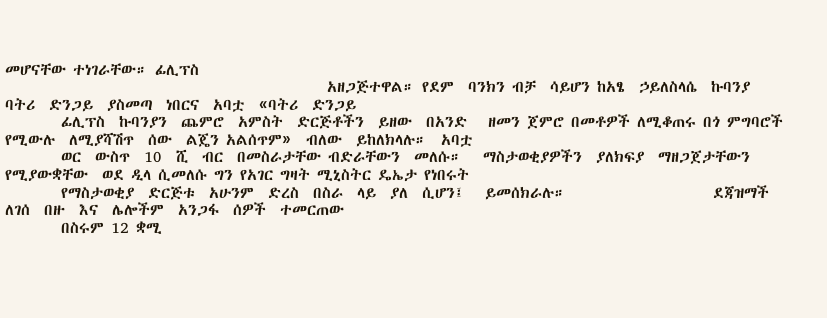መሆናቸው ተነገራቸው። ፊሊፕስ
                                              አዘጋጅተዋል። የደም  ባንክን ብቻ  ሳይሆን ከአፄ  ኃይለስላሴ  ኩባንያ  ባትሪ  ድንጋይ  ያስመጣ  ነበርና  አባቷ  «ባትሪ  ድንጋይ
        ፊሊፕስ  ኩባንያን  ጨምሮ  አምስት  ድርጅቶችን  ይዘው  በአንድ   ዘመን ጀምሮ በመቶዎች ለሚቆጠሩ በጎ ምግባሮች የሚውሉ  ለሚያሻሽጥ  ሰው  ልጄን አልሰጥም»  ብለው  ይከለክላሉ።  አባቷ
        ወር  ውስጥ  10  ሺ  ብር  በመስራታቸው ብድራቸውን  መለሱ።   ማስታወቂያዎችን  ያለክፍያ  ማዘጋጀታቸውን  የሚያውቋቸው  ወደ ዲላ ሲመለሱ ግን የአገር ግዛት ሚኒስትር ዴኤታ የነበሩት
        የማስታወቂያ  ድርጅቱ  አሁንም  ድረስ  በስራ  ላይ  ያለ  ሲሆን፤   ይመሰክራሉ።                     ደጃዝማች  ለገሰ  በዙ  እና  ሌሎችም  አንጋፋ  ሰዎች  ተመርጠው
        በስሩም 12 ቋሚ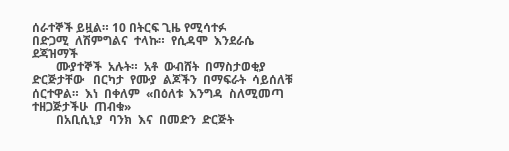ሰራተኞች ይዟል። 10 በትርፍ ጊዜ የሚሳተፉ                                    በድጋሚ  ለሽምግልና  ተላኩ።  የሲዳሞ  እንደራሴ  ደጃዝማች
        ሙያተኞች  አሉት።  አቶ  ውብሸት  በማስታወቂያ  ድርጅታቸው   በርካታ  የሙያ  ልጆችን  በማፍራት  ሳይሰለቹ  ሰርተዋል።  እነ  በቀለም  «በዕለቱ  እንግዳ  ስለሚመጣ  ተዘጋጅታችሁ  ጠብቁ»
        በአቢሲኒያ  ባንክ  እና  በመድን  ድርጅት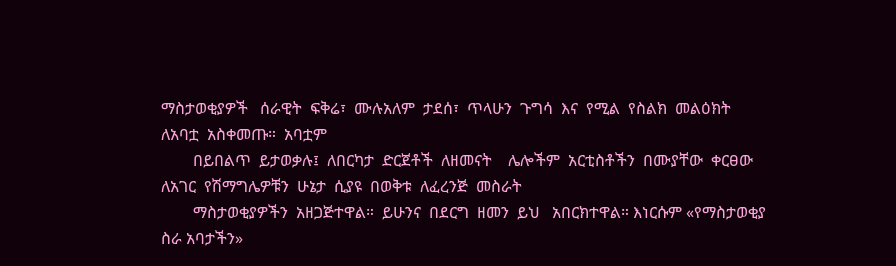ማስታወቂያዎች   ሰራዊት  ፍቅሬ፣  ሙሉአለም  ታደሰ፣  ጥላሁን  ጉግሳ  እና  የሚል  የስልክ  መልዕክት  ለአባቷ  አስቀመጡ።  አባቷም
        በይበልጥ  ይታወቃሉ፤  ለበርካታ  ድርጀቶች  ለዘመናት    ሌሎችም  አርቲስቶችን  በሙያቸው  ቀርፀው  ለአገር  የሽማግሌዎቹን  ሁኔታ  ሲያዩ  በወቅቱ  ለፈረንጅ  መስራት
        ማስታወቂያዎችን  አዘጋጅተዋል።  ይሁንና  በደርግ  ዘመን  ይህ   አበርክተዋል። እነርሱም «የማስታወቂያ ስራ አባታችን»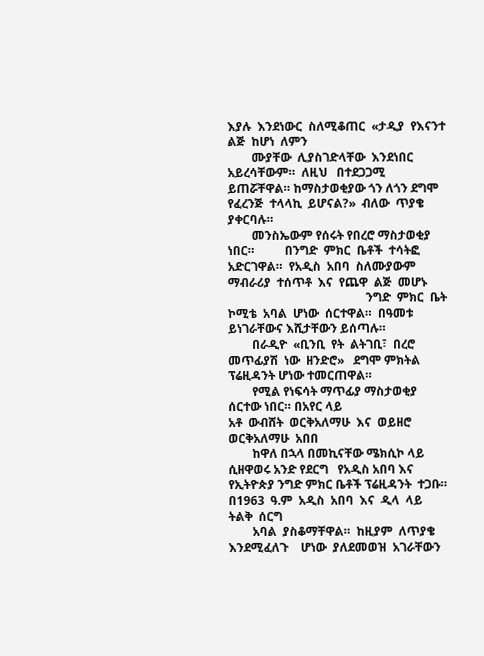እያሉ  እንደነውር  ስለሚቆጠር  «ታዲያ  የእናንተ  ልጅ  ከሆነ  ለምን
        ሙያቸው  ሊያስገድላቸው  እንደነበር  አይረሳቸውም።  ለዚህ   በተደጋጋሚ ይጠሯቸዋል። ከማስታወቂያው ጎን ለጎን ደግሞ  የፈረንጅ  ተላላኪ  ይሆናል?»  ብለው  ጥያቄ  ያቀርባሉ።
        መንስኤውም የሰሩት የበረሮ ማስታወቂያ ነበር።          በንግድ  ምክር  ቤቶች  ተሳትፎ  አድርገዋል።  የአዲስ  አበባ  ስለሙያውም  ማብራሪያ  ተሰጥቶ  እና  የጨዋ  ልጅ  መሆኑ
                                              ንግድ  ምክር  ቤት  ኮሚቴ  አባል  ሆነው  ሰርተዋል።  በዓመቱ  ይነገራቸውና እሺታቸውን ይሰጣሉ።
        በራዲዮ  «ቢንቢ  የት  ልትገቢ፣  በረሮ  መጥፊያሽ  ነው  ዘንድሮ»   ደግሞ ምክትል ፕሬዚዳንት ሆነው ተመርጠዋል።
        የሚል የነፍሳት ማጥፊያ ማስታወቂያ ሰርተው ነበር። በአየር ላይ                                   አቶ  ውብሸት  ወርቅአለማሁ  እና  ወይዘሮ  ወርቅአለማሁ  አበበ
        ከዋለ በኋላ በመኪናቸው ሜክሲኮ ላይ ሲዘዋወሩ አንድ የደርግ   የአዲስ አበባ እና የኢትዮጵያ ንግድ ምክር ቤቶች ፕሬዚዳንት  ተጋቡ።  በ1963  ዓ.ም  አዲስ  አበባ  እና  ዲላ  ላይ  ትልቅ  ሰርግ
        አባል  ያስቆማቸዋል።  ከዚያም  ለጥያቄ  እንደሚፈለጉ    ሆነው  ያለደመወዝ  አገራቸውን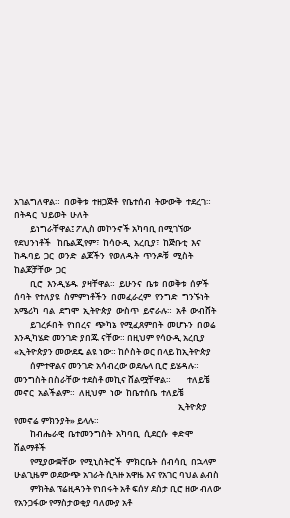አገልግለዋል።  በወቅቱ  ተዘጋጅቶ  የቤተሰብ  ትውውቅ  ተደረገ።  በትዳር  ህይወት  ሁለት
        ይነግራቸዋል፤ ፖሊስ መኮንኖች አካባቢ በሚገኘው የደህንነቶች   ከቤልጂየም፣  ከሳዑዲ  አረቢያ፣  ከጅቡቲ  እና  ከዱባይ  ጋር  ወንድ  ልጆችን  የወለዱት  ጥንዶቹ  ሚስት  ከልጆቻቸው  ጋር
        ቢሮ  እንዲሄዱ  ያዛቸዋል።  ይሁንና  ቤቱ  በወቅቱ  ሰዎች   ሰባት  የተለያዩ  ስምምነቶችን  በመፈራረም  የንግድ  ግንኙነት  አሜሪካ  ባል  ደግሞ  ኢትዮጵያ  ውስጥ  ይኖራሉ።  አቶ  ውብሸት
        ይገረፉበት  የነበረና  ጭካኔ  የሚፈጸምበት  መሆኑን  በወሬ   እንዲካሄድ መንገድ ያበጁ ናቸው። በዚህም የሳዑዲ አረቢያ  «ኢትዮጵያን መውደዴ ልዩ ነው። ከሶስት ወር በላይ ከኢትዮጵያ
        ሰምተዋልና መንገድ አሳብረው ወደሌላ ቢሮ ይሄዳሉ።       መንግስት በስራቸው ተደስቶ መኪና ሸልሟቸዋል።        ተለይቼ  መኖር  አልችልም።  ለዚህም  ነው  ከቤተሰቤ  ተለይቼ
                                                                                  ኢትዮጵያ የመኖሬ ምክንያት» ይላሉ።
        ከብሔራዊ  ቤተመንግስት  አካባቢ  ሲደርሱ  ቀድሞ       ሽልማቶች
        የሚያውቋቸው  የሚኒስትሮች  ምክርቤት  ሰብሳቢ  በኋላም                                       ሁልጊዜም ወደውጭ አገራት ሲጓዙ አዋዜ እና የአገር ባህል ልብስ
        ምክትል ፕሬዚዳንት የነበሩት አቶ ፍሰሃ ደስታ ቢሮ ዘው ብለው   የአንጋፋው የማስታወቂያ ባለሙያ አቶ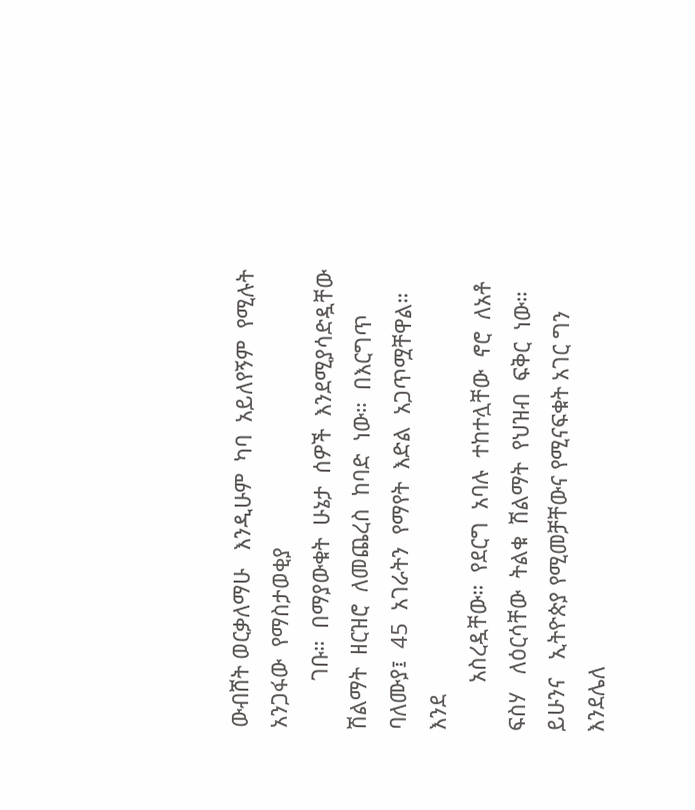ውብሸት ወርቃለማሁ   እንዲሁም  ካባ  አይለየኝም  የሚሉት  አንጋፋው  የማስታወቂያ
        ገቡ።  በማያውቁት  ሁኔታ  ሰዎች  እንደሚያሳድዷቸው     ሽልማት  ዘርዝሮ  ለመጨረስ  ከባድ  ነው።  በእርግጥ   ባለሙያ፤  45  አገራትን  የማየት  እድል  አጋጥሟቸዋል።  እንደ
        አስረዷቸው።  የደርግ  አባሉ  ተከተሏቸው  ኖሮ  ለአቶ  ፍስሃ   ለዕርሳቸው  ትልቁ  ሽልማት  የህዝብ  ፍቅር  ነው።  ይሁንና   ኢትዮጵያ የሚመቻቸውና የሚናፍቁት አገር ግን እንደሌለ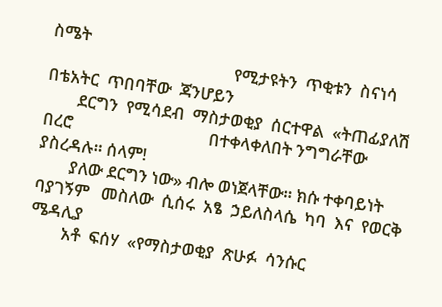ስሜት
                                              የሚታዩትን  ጥቂቱን  ስናነሳ  በቴአትር  ጥበባቸው  ጃንሆይን
        ደርግን  የሚሳደብ  ማስታወቂያ  ሰርተዋል  «ትጠፊያለሽ  በረሮ                                  በተቀላቀለበት ንግግራቸው ያስረዳሉ። ሰላም!
        ያለው ደርግን ነው» ብሎ ወነጀላቸው። ክሱ ተቀባይነት ባያገኝም   መስለው  ሲሰሩ  አፄ  ኃይለስላሴ  ካባ  እና  የወርቅ  ሜዳሊያ
        አቶ  ፍሰሃ  «የማስታወቂያ  ጽሁፉ  ሳንሱር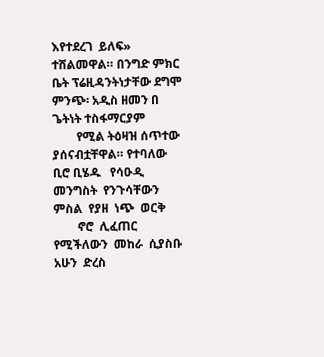እየተደረገ  ይለፍ»   ተሸልመዋል። በንግድ ምክር ቤት ፕሬዚዳንትነታቸው ደግሞ      ምንጭ፡ አዲስ ዘመን በ ጌትነት ተስፋማርያም
        የሚል ትዕዛዝ ሰጥተው ያሰናብቷቸዋል። የተባለው ቢሮ ቢሄዱ   የሳዑዲ  መንግስት  የንጉሳቸውን  ምስል  የያዘ  ነጭ  ወርቅ
        ኖሮ  ሊፈጠር  የሚችለውን  መከራ  ሲያስቡ  አሁን  ድረስ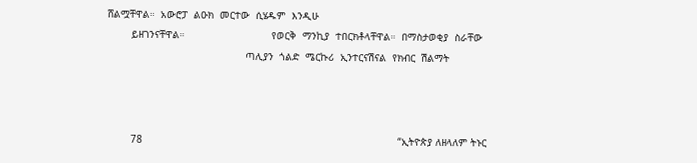ሸልሟቸዋል።  አውሮፓ  ልዑክ  መርተው  ሲሄዱም  እንዲሁ
        ይዘገንናቸዋል።                             የወርቅ  ማንኪያ  ተበርክቶላቸዋል።  በማስታወቂያ  ስራቸው
                                              ጣሊያን  ጎልድ  ሜርኩሪ  ኢንተርናሽናል  የክብር  ሽልማት



        78                                                                                     “ኢትዮጵያ ለዘላለም ትኑር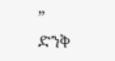”                                                          ድንቅ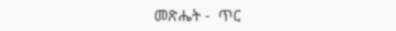መጽሔት -  ጥር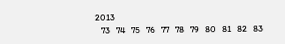2013
   73   74   75   76   77   78   79   80   81   82   83